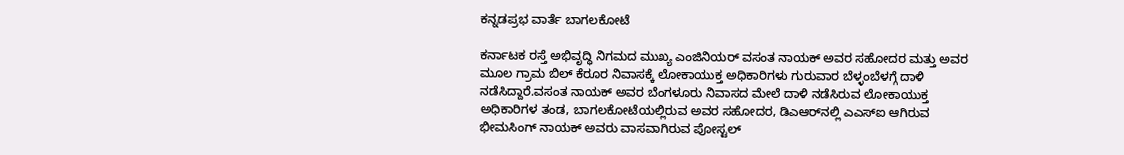ಕನ್ನಡಪ್ರಭ ವಾರ್ತೆ ಬಾಗಲಕೋಟೆ

ಕರ್ನಾಟಕ ರಸ್ತೆ ಅಭಿವೃದ್ಧಿ ನಿಗಮದ ಮುಖ್ಯ ಎಂಜಿನಿಯರ್ ವಸಂತ ನಾಯಕ್ ಅವರ ಸಹೋದರ ಮತ್ತು ಅವರ ಮೂಲ ಗ್ರಾಮ ಬಿಲ್ ಕೆರೂರ ನಿವಾಸಕ್ಕೆ ಲೋಕಾಯುಕ್ತ ಅಧಿಕಾರಿಗಳು ಗುರುವಾರ ಬೆಳ್ಳಂಬೆಳಗ್ಗೆ ದಾಳಿ ನಡೆಸಿದ್ದಾರೆ.ವಸಂತ ನಾಯಕ್ ಅವರ ಬೆಂಗಳೂರು ನಿವಾಸದ ಮೇಲೆ ದಾಳಿ ನಡೆಸಿರುವ ಲೋಕಾಯುಕ್ತ ಅಧಿಕಾರಿಗಳ ತಂಡ, ಬಾಗಲಕೋಟೆಯಲ್ಲಿರುವ ಅವರ ಸಹೋದರ, ಡಿಎಆರ್‌ನಲ್ಲಿ ಎಎಸ್ಐ ಆಗಿರುವ ಭೀಮಸಿಂಗ್ ನಾಯಕ್ ಅವರು ವಾಸವಾಗಿರುವ ಪೋಸ್ಟಲ್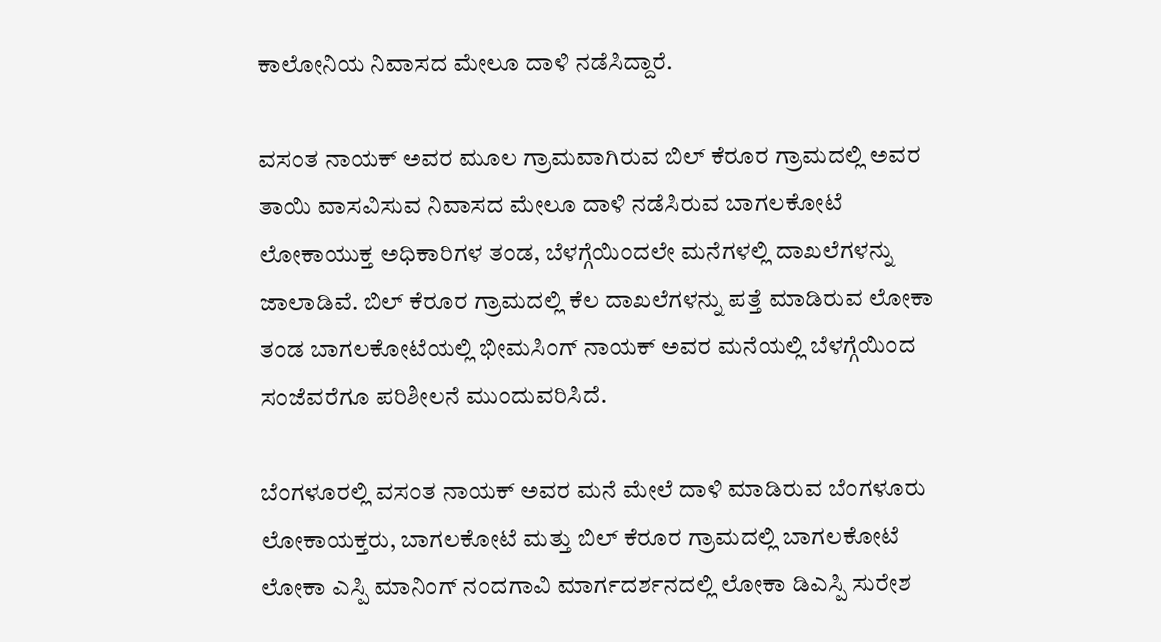ಕಾಲೋನಿಯ ನಿವಾಸದ ಮೇಲೂ ದಾಳಿ ನಡೆಸಿದ್ದಾರೆ.

ವಸಂತ ನಾಯಕ್ ಅವರ ಮೂಲ ಗ್ರಾಮವಾಗಿರುವ ಬಿಲ್ ಕೆರೂರ ಗ್ರಾಮದಲ್ಲಿ ಅವರ ತಾಯಿ ವಾಸವಿಸುವ ನಿವಾಸದ ಮೇಲೂ ದಾಳಿ ನಡೆಸಿರುವ ಬಾಗಲಕೋಟೆ ಲೋಕಾಯುಕ್ತ ಅಧಿಕಾರಿಗಳ ತಂಡ, ಬೆಳಗ್ಗೆಯಿಂದಲೇ ಮನೆಗಳಲ್ಲಿ ದಾಖಲೆಗಳನ್ನು ಜಾಲಾಡಿವೆ. ಬಿಲ್ ಕೆರೂರ ಗ್ರಾಮದಲ್ಲಿ ಕೆಲ ದಾಖಲೆಗಳನ್ನು ಪತ್ತೆ ಮಾಡಿರುವ ಲೋಕಾ ತಂಡ ಬಾಗಲಕೋಟೆಯಲ್ಲಿ ಭೀಮಸಿಂಗ್ ನಾಯಕ್ ಅವರ ಮನೆಯಲ್ಲಿ ಬೆಳಗ್ಗೆಯಿಂದ ಸಂಜೆವರೆಗೂ ಪರಿಶೀಲನೆ ಮುಂದುವರಿಸಿದೆ.

ಬೆಂಗಳೂರಲ್ಲಿ ವಸಂತ ನಾಯಕ್ ಅವರ ಮನೆ ಮೇಲೆ ದಾಳಿ ಮಾಡಿರುವ ಬೆಂಗಳೂರು ಲೋಕಾಯಕ್ತರು, ಬಾಗಲಕೋಟೆ ಮತ್ತು ಬಿಲ್ ಕೆರೂರ ಗ್ರಾಮದಲ್ಲಿ ಬಾಗಲಕೋಟೆ ಲೋಕಾ ಎಸ್ಪಿ ಮಾನಿಂಗ್ ನಂದಗಾವಿ ಮಾರ್ಗದರ್ಶನದಲ್ಲಿ ಲೋಕಾ ಡಿಎಸ್ಪಿ ಸುರೇಶ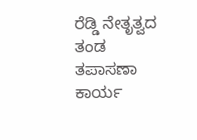ರೆಡ್ಡಿ ನೇತೃತ್ವದ ತಂಡ ತಪಾಸಣಾ ಕಾರ್ಯ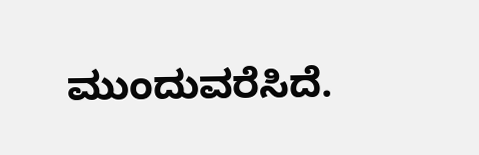ಮುಂದುವರೆಸಿದೆ.